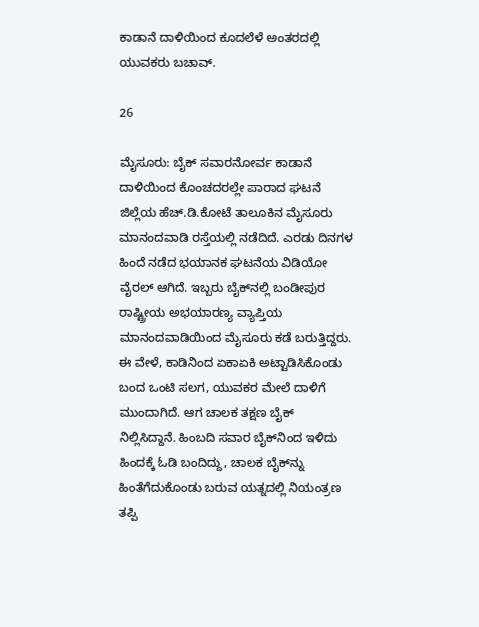ಕಾಡಾನೆ ದಾಳಿಯಿಂದ ಕೂದಲೆಳೆ ಅಂತರದಲ್ಲಿ ಯುವಕರು ಬಚಾವ್.

26

ಮೈಸೂರು: ಬೈಕ್ ಸವಾರನೋರ್ವ ಕಾಡಾನೆ ದಾಳಿಯಿಂದ ಕೊಂಚದರಲ್ಲೇ ಪಾರಾದ ಘಟನೆ ಜಿಲ್ಲೆಯ ಹೆಚ್.ಡಿ.ಕೋಟೆ ತಾಲೂಕಿನ ಮೈಸೂರು ಮಾನಂದವಾಡಿ ರಸ್ತೆಯಲ್ಲಿ ನಡೆದಿದೆ. ಎರಡು ದಿನಗಳ ಹಿಂದೆ ನಡೆದ ಭಯಾನಕ ಘಟನೆಯ ವಿಡಿಯೋ ವೈರಲ್ ಆಗಿದೆ. ಇಬ್ಬರು ಬೈಕ್‍ನಲ್ಲಿ ಬಂಡೀಪುರ ರಾಷ್ಟ್ರೀಯ ಅಭಯಾರಣ್ಯ ವ್ಯಾಪ್ತಿಯ ಮಾನಂದವಾಡಿಯಿಂದ ಮೈಸೂರು ಕಡೆ ಬರುತ್ತಿದ್ದರು. ಈ ವೇಳೆ, ಕಾಡಿನಿಂದ ಏಕಾಏಕಿ ಅಟ್ಟಾಡಿಸಿಕೊಂಡು ಬಂದ ಒಂಟಿ ಸಲಗ, ಯುವಕರ ಮೇಲೆ ದಾಳಿಗೆ ಮುಂದಾಗಿದೆ. ಆಗ ಚಾಲಕ ತಕ್ಷಣ ಬೈಕ್ ನಿಲ್ಲಿಸಿದ್ದಾನೆ. ಹಿಂಬದಿ ಸವಾರ ಬೈಕ್‍ನಿಂದ ಇಳಿದು ಹಿಂದಕ್ಕೆ ಓಡಿ ಬಂದಿದ್ದು, ಚಾಲಕ ಬೈಕ್‍ನ್ನು ಹಿಂತೆಗೆದುಕೊಂಡು ಬರುವ ಯತ್ನದಲ್ಲಿ ನಿಯಂತ್ರಣ ತಪ್ಪಿ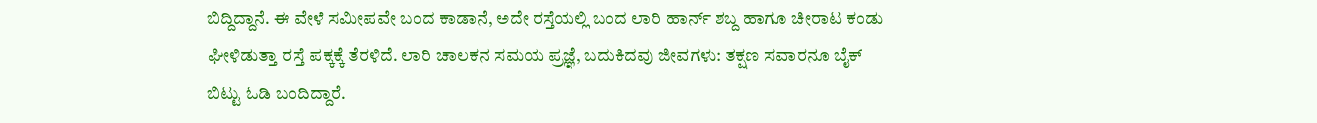ಬಿದ್ದಿದ್ದಾನೆ. ಈ ವೇಳೆ ಸಮೀಪವೇ ಬಂದ ಕಾಡಾನೆ, ಅದೇ ರಸ್ತೆಯಲ್ಲಿ ಬಂದ ಲಾರಿ ಹಾರ್ನ್ ಶಬ್ದ ಹಾಗೂ ಚೀರಾಟ ಕಂಡು ಘೀಳಿಡುತ್ತಾ ರಸ್ತೆ ಪಕ್ಕಕ್ಕೆ ತೆರಳಿದೆ. ಲಾರಿ ಚಾಲಕನ ಸಮಯ ಪ್ರಜ್ಞೆ, ಬದುಕಿದವು ಜೀವಗಳು: ತಕ್ಷಣ ಸವಾರನೂ ಬೈಕ್ ಬಿಟ್ಟು ಓಡಿ ಬಂದಿದ್ದಾರೆ.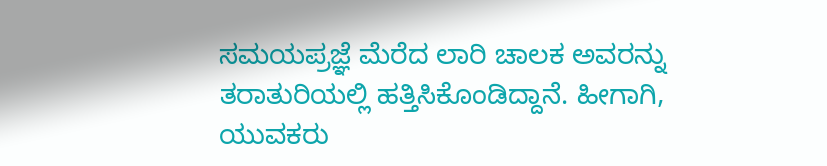ಸಮಯಪ್ರಜ್ಞೆ ಮೆರೆದ ಲಾರಿ ಚಾಲಕ ಅವರನ್ನು ತರಾತುರಿಯಲ್ಲಿ ಹತ್ತಿಸಿಕೊಂಡಿದ್ದಾನೆ. ಹೀಗಾಗಿ, ಯುವಕರು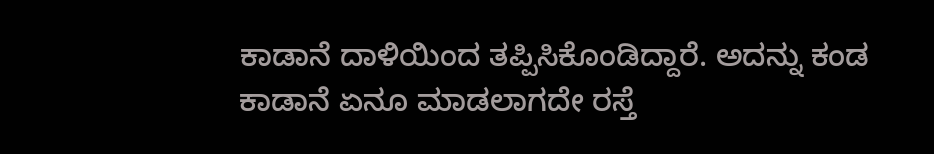ಕಾಡಾನೆ ದಾಳಿಯಿಂದ ತಪ್ಪಿಸಿಕೊಂಡಿದ್ದಾರೆ. ಅದನ್ನು ಕಂಡ ಕಾಡಾನೆ ಏನೂ ಮಾಡಲಾಗದೇ ರಸ್ತೆ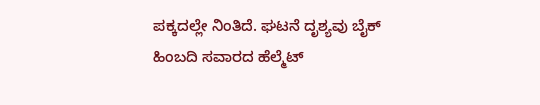ಪಕ್ಕದಲ್ಲೇ ನಿಂತಿದೆ. ಘಟನೆ ದೃಶ್ಯವು ಬೈಕ್ ಹಿಂಬದಿ ಸವಾರದ ಹೆಲ್ಮೆಟ್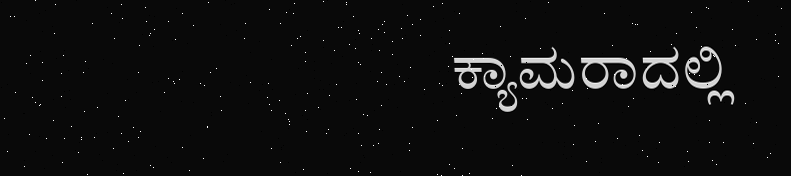ಕ್ಯಾಮರಾದಲ್ಲಿ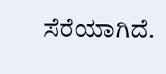ಸೆರೆಯಾಗಿದೆ.